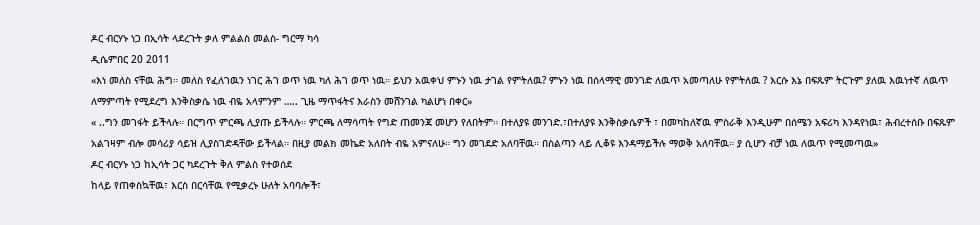ዶር ብርሃኑ ነጋ በኢሳት ላደረጉት ቃለ ምልልስ መልስ- ግርማ ካሳ
ዲሴምበር 20 2011
«እነ መለስ ናቸዉ ሕግ። መለስ የፈለገዉን ነገር ሕገ ወጥ ነዉ ካለ ሕገ ወጥ ነዉ። ይህን አዉቀህ ምኑን ነዉ ታገል የምትለዉ? ምኑን ነዉ በሰላማዊ መንገድ ለዉጥ አመጣለሁ የምትለዉ ? እርሱ እኔ በፍጹም ትርጉም ያለዉ እዉነተኛ ለዉጥ ለማምጣት የሚደረግ እንቅስቃሴ ነዉ ብዬ አላምንም ….. ጊዜ ማጥፋትና እራስን መሸንገል ካልሆነ በቀር»
« ..ግን መገፋት ይችላሉ። በርግጥ ምርጫ ሊያጡ ይችላሉ። ምርጫ ለማሳጣት የግድ ጠመንጃ መሆን የለበትም። በተለያዩ መንገድ.፣በተለያዩ እንቅስቃሴዎች ፣ በመካከለኛዉ ምስራቅ እንዲሁም በሰሜን አፍሪካ እንዳየነዉ፣ ሕብረተሰቡ በፍጹም አልገዛም ብሎ መሳሪያ ሳይዝ ሊያስገድዳቸው ይችላል። በዚያ መልክ መኬድ አለበት ብዬ አምናለሁ። ግን መገደድ አለባቸዉ። በስልጣን ላይ ሊቆዩ እንዳማይችሉ ማወቅ አለባቸዉ። ያ ሲሆን ብቻ ነዉ ለዉጥ የሚመጣዉ»
ዶር ብርሃኑ ነጋ ከኢሳት ጋር ካደረጉት ቅለ ምልስ የተወሰደ
ከላይ የጠቀስኳቸዉ፣ እርስ በርሳቸዉ የሚቃረኑ ሁለት አባባሎች፣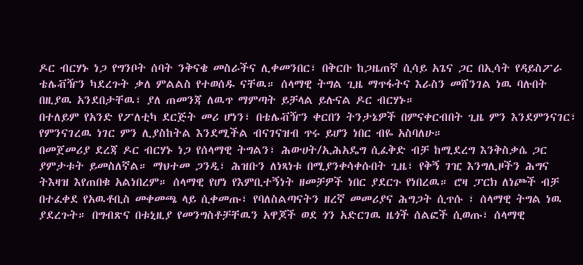ዶር ብርሃኑ ነጋ የግንቦት ሰባት ንቅናቄ መስራችና ሊቀመንበር፣ በቅርቡ ከጋዜጠኛ ሲሳይ አጌና ጋር በኢሳት የዳይስፖራ ቴሌቭዥን ካደረጉት ቃለ ምልልስ የተወሰዱ ናቸዉ። ሰላማዊ ትግል ጊዜ ማጥፋትና እራስን መሸንገል ነዉ ባሉበት በዚያዉ አንደበታቸዉ፣ ያለ ጠመንጃ ለዉጥ ማምጣት ይቻላል ይሉናል ዶር ብርሃኑ።
በተለይም የአንድ የፖለቲካ ደርጅት መሪ ሆነን፣ በቴሌቭዥን ቀርበን ትንታኔዎች በምናቀርብበት ጊዜ ምን እንደምንናገር፣ የምንናገረዉ ነገር ምን ሊያስከትል እንደሚችል ብናገናዝብ ጥሩ ይሆን ነበር ብዬ አስባለሁ።
በመጀመሪያ ደረጃ ዶር ብርሃኑ ነጋ የሰላማዊ ትግልን፣ ሕውሀት/ኢሕአዴግ ሲፈቅድ ብቻ ከሚደረግ እንቅስቃሴ ጋር ያምታቱት ይመስለኛል። ማህተመ ጋንዲ፣ ሕዝቡን ለነጻነቱ በሚያንቀሳቀሱበት ጊዜ፣ የቅኝ ገዢ እንግሊዞችን ሕግና ትእዛዝ እየጠበቁ አልነበረም። ሰላማዊ የሆነ የእምቢተኝነት ዘመቻዎች ነበር ያደርጉ የነበረዉ። ሮዛ ፓርክ ለነጮች ብቻ በተፈቀደ የአዉቶቢስ መቀመጫ ላይ ሲቀመጡ፣ የባለስልጣናትን ዘረኛ መመሪያና ሕግጋት ሲጥሱ ፣ ሰላማዊ ትግል ነዉ ያደረጉት። በግብጽና በቱኒዚያ የመንግስቶቻቸዉን አዋጆች ወደ ጎን አድርገዉ ዜጎች ሰልፎች ሲወጡ፣ ሰላማዊ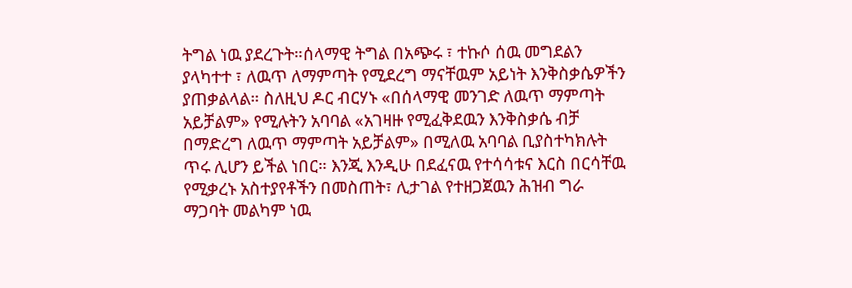ትግል ነዉ ያደረጉት።ሰላማዊ ትግል በአጭሩ ፣ ተኩሶ ሰዉ መግደልን ያላካተተ ፣ ለዉጥ ለማምጣት የሚደረግ ማናቸዉም አይነት እንቅስቃሴዎችን ያጠቃልላል። ስለዚህ ዶር ብርሃኑ «በሰላማዊ መንገድ ለዉጥ ማምጣት አይቻልም» የሚሉትን አባባል «አገዛዙ የሚፈቅደዉን እንቅስቃሴ ብቻ በማድረግ ለዉጥ ማምጣት አይቻልም» በሚለዉ አባባል ቢያስተካክሉት ጥሩ ሊሆን ይችል ነበር። እንጂ እንዲሁ በደፈናዉ የተሳሳቱና እርስ በርሳቸዉ የሚቃረኑ አስተያየቶችን በመስጠት፣ ሊታገል የተዘጋጀዉን ሕዝብ ግራ ማጋባት መልካም ነዉ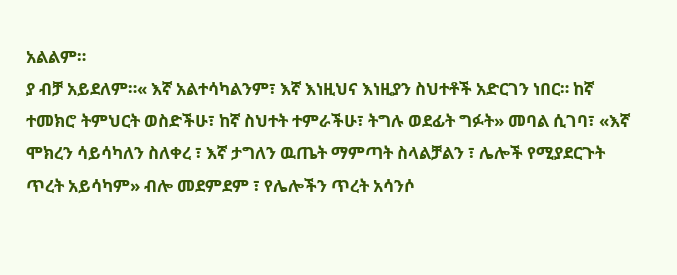አልልም።
ያ ብቻ አይደለም።« እኛ አልተሳካልንም፣ እኛ እነዚህና እነዚያን ስህተቶች አድርገን ነበር። ከኛ ተመክሮ ትምህርት ወስድችሁ፣ ከኛ ስህተት ተምራችሁ፣ ትግሉ ወደፊት ግፉት» መባል ሲገባ፣ «እኛ ሞክረን ሳይሳካለን ስለቀረ ፣ እኛ ታግለን ዉጤት ማምጣት ስላልቻልን ፣ ሌሎች የሚያደርጉት ጥረት አይሳካም» ብሎ መደምደም ፣ የሌሎችን ጥረት አሳንሶ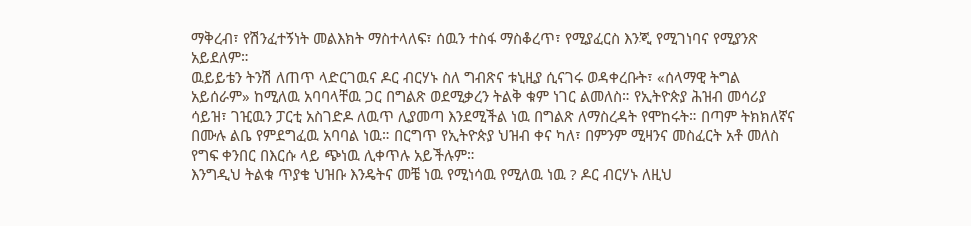ማቅረብ፣ የሽንፈተኝነት መልእክት ማስተላለፍ፣ ሰዉን ተስፋ ማስቆረጥ፣ የሚያፈርስ እንጂ የሚገነባና የሚያንጽ አይደለም።
ዉይይቴን ትንሽ ለጠጥ ላድርገዉና ዶር ብርሃኑ ስለ ግብጽና ቱኒዚያ ሲናገሩ ወዳቀረቡት፣ «ሰላማዊ ትግል አይሰራም» ከሚለዉ አባባላቸዉ ጋር በግልጽ ወደሚቃረን ትልቅ ቁም ነገር ልመለስ። የኢትዮጵያ ሕዝብ መሳሪያ ሳይዝ፣ ገዢዉን ፓርቲ አስገድዶ ለዉጥ ሊያመጣ እንደሚችል ነዉ በግልጽ ለማስረዳት የሞከሩት። በጣም ትክክለኛና በሙሉ ልቤ የምደግፈዉ አባባል ነዉ። በርግጥ የኢትዮጵያ ህዝብ ቀና ካለ፣ በምንም ሚዛንና መስፈርት አቶ መለስ የግፍ ቀንበር በእርሱ ላይ ጭነዉ ሊቀጥሉ አይችሉም።
እንግዲህ ትልቁ ጥያቄ ህዝቡ እንዴትና መቼ ነዉ የሚነሳዉ የሚለዉ ነዉ ? ዶር ብርሃኑ ለዚህ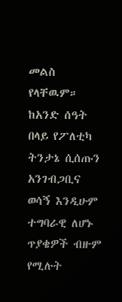መልስ የላቸዉም። ከአንድ ሰዓት በላይ የፖለቲካ ትንታኔ ሲሰጡን አንገብጋቢና ወሳኝ እንዲሁም ተግባራዊ ለሆኑ ጥያቄዎች ብዙም የሚሉት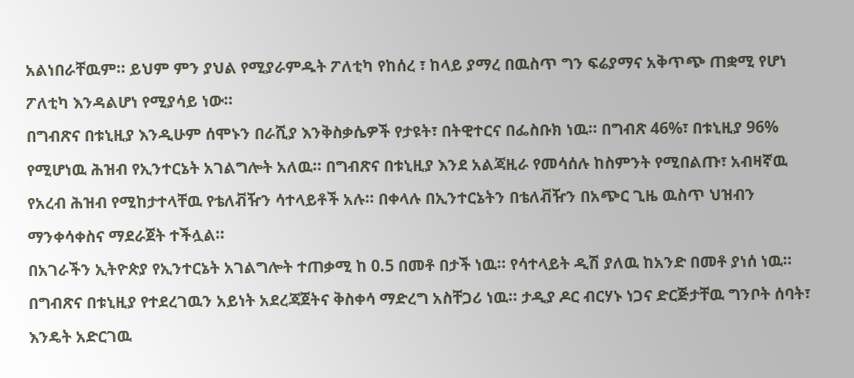አልነበራቸዉም። ይህም ምን ያህል የሚያራምዱት ፖለቲካ የከሰረ ፣ ከላይ ያማረ በዉስጥ ግን ፍሬያማና አቅጥጭ ጠቋሚ የሆነ ፖለቲካ እንዳልሆነ የሚያሳይ ነው።
በግብጽና በቱኒዚያ እንዲሁም ሰሞኑን በራሺያ እንቅስቃሴዎች የታዩት፣ በትዊተርና በፌስቡክ ነዉ። በግብጽ 46%፣ በቱኒዚያ 96% የሚሆነዉ ሕዝብ የኢንተርኔት አገልግሎት አለዉ። በግብጽና በቱኒዚያ እንደ አልጃዚራ የመሳሰሉ ከስምንት የሚበልጡ፣ አብዛኛዉ የአረብ ሕዝብ የሚከታተላቸዉ የቴለቭዥን ሳተላይቶች አሉ። በቀላሉ በኢንተርኔትን በቴለቭዥን በአጭር ጊዜ ዉስጥ ህዝብን ማንቀሳቀስና ማደራጀት ተችሏል።
በአገራችን ኢትዮጵያ የኢንተርኔት አገልግሎት ተጠቃሚ ከ 0.5 በመቶ በታች ነዉ። የሳተላይት ዲሽ ያለዉ ከአንድ በመቶ ያነሰ ነዉ። በግብጽና በቱኒዚያ የተደረገዉን አይነት አደረጃጀትና ቅስቀሳ ማድረግ አስቸጋሪ ነዉ። ታዲያ ዶር ብርሃኑ ነጋና ድርጅታቸዉ ግንቦት ሰባት፣ እንዴት አድርገዉ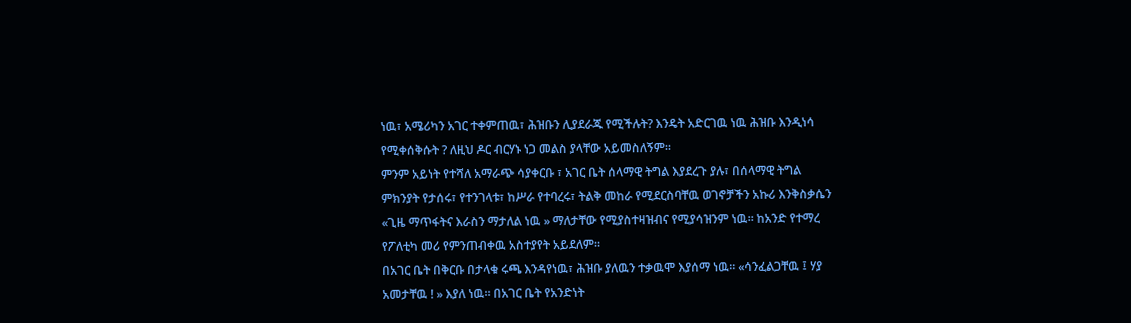ነዉ፣ አሜሪካን አገር ተቀምጠዉ፣ ሕዝቡን ሊያደራጁ የሚችሉት? እንዴት አድርገዉ ነዉ ሕዝቡ እንዲነሳ የሚቀሰቅሱት ? ለዚህ ዶር ብርሃኑ ነጋ መልስ ያላቸው አይመስለኝም።
ምንም አይነት የተሻለ አማራጭ ሳያቀርቡ ፣ አገር ቤት ሰላማዊ ትግል እያደረጉ ያሉ፣ በሰላማዊ ትግል ምክንያት የታሰሩ፣ የተንገላቱ፣ ከሥራ የተባረሩ፣ ትልቅ መከራ የሚደርስባቸዉ ወገኖቻችን አኩሪ እንቅስቃሴን «ጊዜ ማጥፋትና እራስን ማታለል ነዉ » ማለታቸው የሚያስተዛዝብና የሚያሳዝንም ነዉ። ከአንድ የተማረ የፖለቲካ መሪ የምንጠብቀዉ አስተያየት አይደለም።
በአገር ቤት በቅርቡ በታላቁ ሩጫ እንዳየነዉ፣ ሕዝቡ ያለዉን ተቃዉሞ እያሰማ ነዉ። «ሳንፈልጋቸዉ ፤ ሃያ አመታቸዉ ! » እያለ ነዉ። በአገር ቤት የአንድነት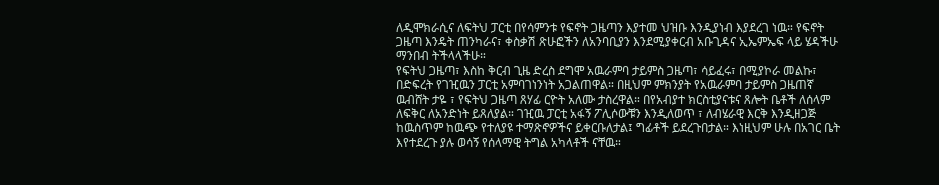ለዲሞክራሲና ለፍትህ ፓርቲ በየሳምንቱ የፍኖት ጋዜጣን እያተመ ህዝቡ እንዲያነብ እያደረገ ነዉ። የፍኖት ጋዜጣ እንዴት ጠንካራና፣ ቀስቃሽ ጽሁፎችን ለአንባቢያን እንደሚያቀርብ አቡጊዳና ኢኤምኤፍ ላይ ሄዳችሁ ማንበብ ትችላላችሁ።
የፍትህ ጋዜጣ፣ እስከ ቅርብ ጊዜ ድረስ ደግሞ አዉራምባ ታይምስ ጋዜጣ፣ ሳይፈሩ፣ በሚያኮራ መልኩ፣ በድፍረት የገዢዉን ፓርቲ አምባገነንነት አጋልጠዋል። በዚህም ምክንያት የአዉራምባ ታይምስ ጋዜጠኛ ዉብሸት ታዬ ፣ የፍትህ ጋዜጣ ጸሃፊ ርዮት አለሙ ታስረዋል። በየአብያተ ክርስቲያናቱና ጸሎት ቤቶች ለሰላም ለፍቅር ለአንድነት ይጸለያል። ገዢዉ ፓርቲ አፋኝ ፖሊሶውቹን እንዲለወጥ ፣ ለብሄራዊ እርቅ እንዲዘጋጅ ከዉስጥም ከዉጭ የተለያዩ ተማጽኖዎችና ይቀርቡለታል፤ ግፊቶች ይደረጉበታል። እነዚህም ሁሉ በአገር ቤት እየተደረጉ ያሉ ወሳኝ የሰላማዊ ትግል አካላቶች ናቸዉ።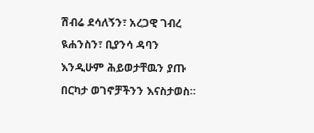ሽብሬ ደሳለኝን፣ አረጋዊ ገብረ ዪሐንስን፣ ቢያንሳ ዳባን እንዲሁም ሕይወታቸዉን ያጡ በርካታ ወገኖቻችንን እናስታወስ።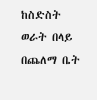ከስድስት ወራት በላይ በጨለማ ቤት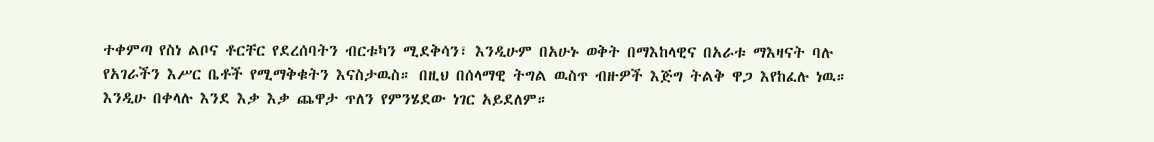ተቀምጣ የስነ ልቦና ቶርቸር የደረሰባትን ብርቱካን ሚደቅሳን፣ እንዲሁም በአሁኑ ወቅት በማእከላዊና በአራቱ ማእዛናት ባሉ የአገራችን እሥር ቤቶች የሚማቅቁትን እናስታዉስ። በዚህ በሰላማዊ ትግል ዉስጥ ብዙዎች እጅግ ትልቅ ዋጋ እየከፈሉ ነዉ። እንዲሁ በቀላሉ እንደ እቃ እቃ ጨዋታ ጥለን የምንሄደው ነገር አይደለም።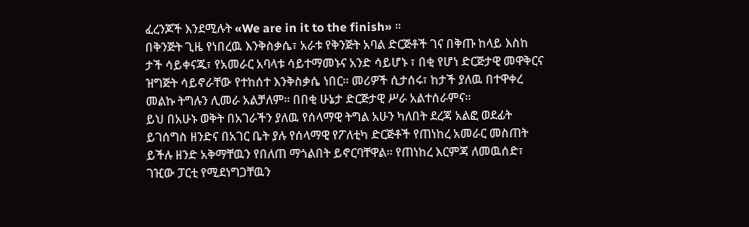ፈረንጆች እንደሚሉት «We are in it to the finish» ።
በቅንጅት ጊዜ የነበረዉ እንቅስቃሴ፣ አራቱ የቅንጅት አባል ድርጅቶች ገና በቅጡ ከላይ እስከ ታች ሳይቀናጁ፣ የአመራር አባላቱ ሳይተማመኑና አንድ ሳይሆኑ ፣ በቂ የሆነ ድርጅታዊ መዋቅርና ዝግጅት ሳይኖራቸው የተከሰተ እንቅስቃሴ ነበር። መሪዎች ሲታሰሩ፣ ከታች ያለዉ በተዋቀረ መልኩ ትግሉን ሊመራ አልቻለም። በበቂ ሁኔታ ድርጅታዊ ሥራ አልተሰራምና።
ይህ በአሁኑ ወቅት በአገራችን ያለዉ የሰላማዊ ትግል አሁን ካለበት ደረጃ አልፎ ወደፊት ይገሰግስ ዘንድና በአገር ቤት ያሉ የሰላማዊ የፖለቲካ ድርጅቶች የጠነከረ አመራር መስጠት ይችሉ ዘንድ አቅማቸዉን የበለጠ ማጎልበት ይኖርባቸዋል። የጠነከረ እርምጃ ለመዉሰድ፣ ገዢው ፓርቲ የሚደነግጋቸዉን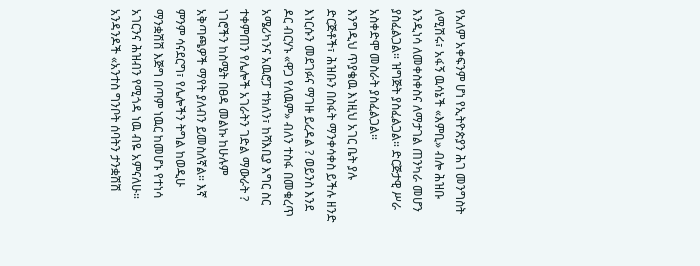የአለም አቀፍንም ሆነ የኢትዮጵያን ሕገ መንግስት ለሚሽሩ፣ አፋኝ ዉሳኔች «እምቢ» ብሎ ሕዝቡ እንዲነሳ ለመቀስቀስና ለማታገል ጠንካራ መሆን ያስፈልጋል። ዝግጅት ያስፈልጋል። ድርጅታዊ ሥራ አስቀድሞ መስራት ያስፈልጋል።
እንግዲህ ጥያቄዉ እነዚህ አገር ቤት ያሉ ድርጅቶች፣ ሕዝቡን በስፋት ማንቀሳቀስ ይችሉ ዘንድ እነርሱን መደገፉና ማገዙ ይረዳል ? ወይንስ እንደ ዶር ብርሃኑ «ዋጋ የለዉም» ብለን ተስፋ በመቁረጥ አሜሪካንና አዉሮፓ ተክለን፣ ከሻእቢያ እግር ስር ተቀምጠን የሌሎች አገራትን ገድል ማውራት ?
ነገሮችን ከስሜት በፀዳ መልኩ ከሁሉም አቅጣጫዎች ማየት ያለብን ይመስለኛል። እኛ ምንም ሳናደርግ፣ የሌሎችን ትግል ከወዲሁ ማንቋሽሽ እጅግ በጣም ነዉር ከመሆኑ የተነሳ አገርንና ሕዝብን የሚጎዳ ነዉ ብዬ አምናለሁ።
አንዳንዶች «አንተስ ግንቦት ሰባትን ታንቋሽሽ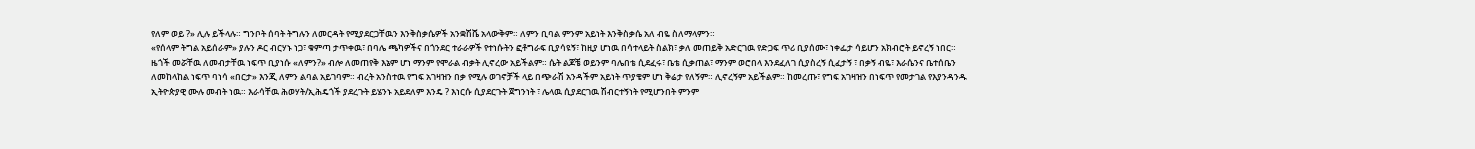የለም ወይ ?» ሊሉ ይችላሉ። ግንቦት ሰባት ትግሉን ለመርዳት የሚያደርጋቸዉን እንቅስቃሴዎች አንቋሽሼ አላውቅም። ለምን ቢባል ምንም አይነት እንቅስቃሴ አለ ብዬ ስለማላምን።
«የሰላም ትግል አይሰራም» ያሉን ዶር ብርሃኑ ነጋ፣ ቁምጣ ታጥቀዉ፣ በባሌ ጫካዎችና በጎንደር ተራራዎች የተነሱትን ፎቶግራፍ ቢያሳዩኝ፣ ከዚያ ሆነዉ በሳተላይት ስልክ፣ ቃለ መጠይቅ አድርገዉ የድጋፍ ጥሪ ቢያሰሙ፣ ነቀፌታ ሳይሆን አክብሮት ይኖረኝ ነበር።
ዜጎች መሯቸዉ ለመብታቸዉ ነፍጥ ቢያነሱ «ለምን?» ብሎ ለመጠየቅ እኔም ሆነ ማንም የሞራል ብቃት ሊኖረው አይችልም። ሴት ልጆቼ ወይንም ባሌበቴ ሲደፈሩ፣ ቤቴ ሲቃጠል፣ ማንም ወሮበላ እንደፈለገ ሲያስረኝ ሲፈታኝ ፣ በቃኝ ብዬ፣ እራሴንና ቤተሰቤን ለመከላከል ነፍጥ ባነሳ «በርታ» እንጂ ለምን ልባል አይገባም። ብረት አንስተዉ የግፍ አገዛዝን በቃ የሚሉ ወገኖቻች ላይ በጭራሽ አንዳችም አይነት ጥያቄም ሆነ ቅሬታ የለኝም። ሊኖረኝም አይችልም። ከመረጡ፣ የግፍ አገዛዝን በነፍጥ የመታገል የእያንዳንዱ ኢትዮጵያዊ ሙሉ መብት ነዉ። እራሳቸዉ ሕወሃት/ኢሕዴጎች ያደረጉት ይሄንኑ አይደለም እንዴ ? እነርሱ ሲያደርጉት ጀግንነት ፣ ሌላዉ ሲያደርገዉ ሽብርተኝነት የሚሆንበት ምንም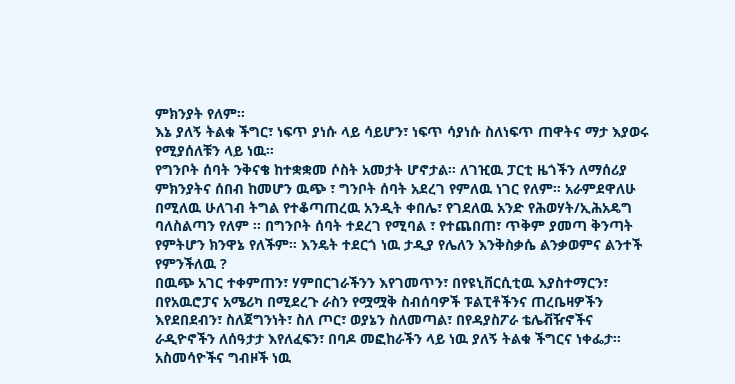ምክንያት የለም።
እኔ ያለኝ ትልቁ ችግር፣ ነፍጥ ያነሱ ላይ ሳይሆን፣ ነፍጥ ሳያነሱ ስለነፍጥ ጠዋትና ማታ እያወሩ የሚያሰለቹን ላይ ነዉ።
የግንቦት ሰባት ንቅናቄ ከተቋቋመ ሶስት አመታት ሆኖታል። ለገዢዉ ፓርቲ ዜጎችን ለማሰሪያ ምክንያትና ሰበብ ከመሆን ዉጭ ፣ ግንቦት ሰባት አደረገ የምለዉ ነገር የለም። አራምደዋለሁ በሚለዉ ሁለገብ ትግል የተቆጣጠረዉ አንዲት ቀበሌ፣ የገደለዉ አንድ የሕወሃት/ኢሕአዴግ ባለስልጣን የለም ። በግንቦት ሰባት ተደረገ የሚባል ፣ የተጨበጠ፣ ጥቅም ያመጣ ቅንጣት የምትሆን ክንዋኔ የለችም። እንዴት ተደርጎ ነዉ ታዲያ የሌለን እንቅስቃሴ ልንቃወምና ልንተች የምንችለዉ ?
በዉጭ አገር ተቀምጠን፣ ሃምበርገራችንን እየገመጥን፣ በየዩኒቨርሲቲዉ እያስተማርን፣ በየአዉሮፓና አሜሪካ በሚደረጉ ራስን የሟሟቅ ስብሰባዎች ፑልፒቶችንና ጠረቤዛዎችን እየደበደብን፣ ስለጀግንነት፣ ስለ ጦር፣ ወያኔን ስለመጣል፣ በየዳያስፖራ ቴሌቭዥኖችና ራዲዮኖችን ለሰዓታታ እየለፈፍን፣ በባዶ መፎከራችን ላይ ነዉ ያለኝ ትልቁ ችግርና ነቀፌታ። አስመሳዮችና ግብዞች ነዉ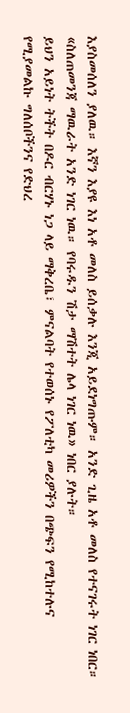እያስመሰለን ያለዉ። እኛን እያዩ እነ አቶ መለስ ይሰቃሉ እንጂ አይደነግጡም። አንድ ጊዜ አቶ መለስ የተናገሩት ነገር ነበር። «ስለጠመንጃ ማዉራት አንድ ነገር ነዉ። የባሩዱን ሽታ ማሽተት ሌላ ነገር ነዉ» ነበር ያሉት።
ይህን አይነት ትችት በዶር ብርሃኑ ነጋ ላይ ማቅረቤ፣ ምናልባት የተወሰኑ የፖለቲካ መሪዎችን በጭፍን የሚከተሉና የሚያመልኩ ግለሰቦችንና የድህረ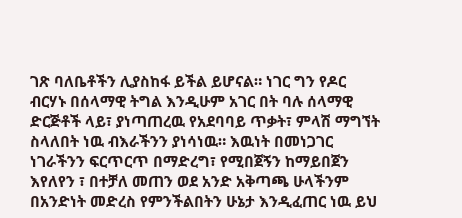ገጽ ባለቤቶችን ሊያስከፋ ይችል ይሆናል። ነገር ግን የዶር ብርሃኑ በሰላማዊ ትግል እንዲሁም አገር በት ባሉ ሰላማዊ ድርጅቶች ላይ፣ ያነጣጠረዉ የአደባባይ ጥቃት፣ ምላሽ ማግኘት ስላለበት ነዉ ብእራችንን ያነሳነዉ። እዉነት በመነጋገር ነገራችንን ፍርጥርጥ በማድረግ፣ የሚበጀኝን ከማይበጀን እየለየን ፣ በተቻለ መጠን ወደ አንድ አቅጣጫ ሁላችንም በአንድነት መድረስ የምንችልበትን ሁኔታ እንዲፈጠር ነዉ ይህ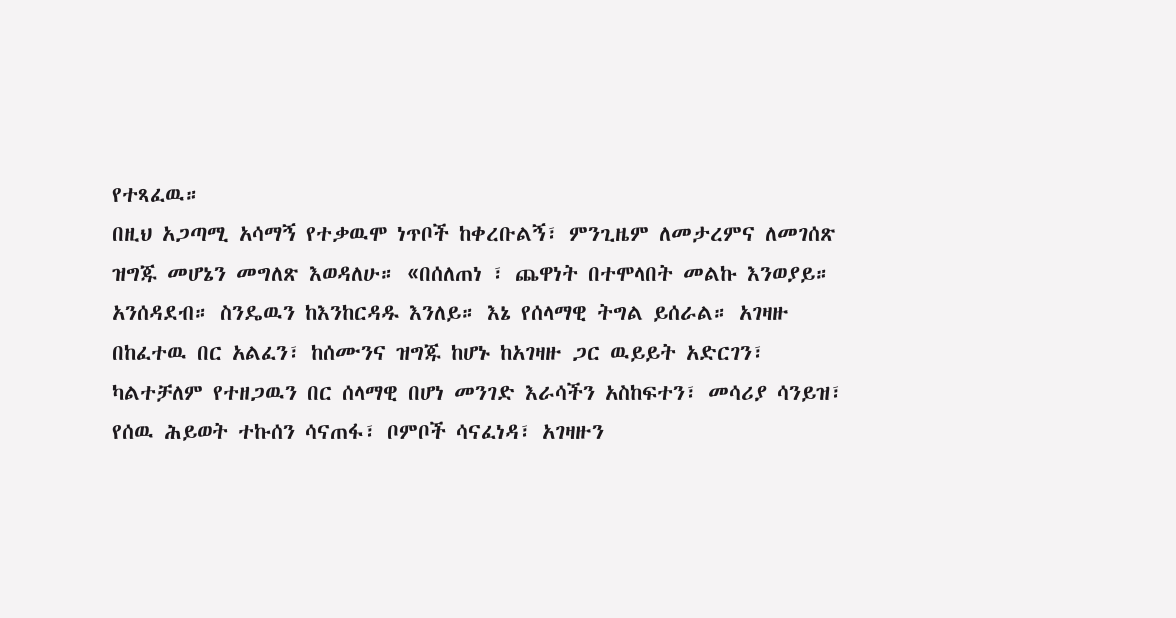የተጻፈዉ።
በዚህ አጋጣሚ አሳማኝ የተቃዉሞ ነጥቦች ከቀረቡልኝ፣ ምንጊዜም ለመታረምና ለመገሰጽ ዝግጁ መሆኔን መግለጽ እወዳለሁ። «በሰለጠነ ፣ ጨዋነት በተሞላበት መልኩ እንወያይ። አንሰዳደብ። ስንዴዉን ከእንከርዳዱ እንለይ። እኔ የሰላማዊ ትግል ይሰራል። አገዛዙ በከፈተዉ በር አልፈን፣ ከሰሙንና ዝግጁ ከሆኑ ከአገዛዙ ጋር ዉይይት አድርገን፣ ካልተቻለም የተዘጋዉን በር ሰላማዊ በሆነ መንገድ እራሳችን አስከፍተን፣ መሳሪያ ሳንይዝ፣ የሰዉ ሕይወት ተኩሰን ሳናጠፋ፣ ቦምቦች ሳናፈነዳ፣ አገዛዙን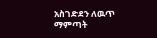አስገድደን ለዉጥ ማምጣት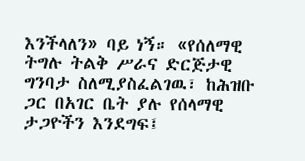እንችላለን» ባይ ነኝ። «የሰለማዊ ትግሉ ትልቅ ሥራና ድርጅታዊ ግንባታ ስለሚያስፈልገዉ፣ ከሕዝቡ ጋር በአገር ቤት ያሉ የሰላማዊ ታጋዮችን እንደግፍ፤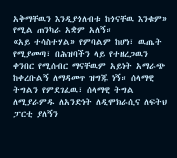አቅማቸዉን እንዲያጎለብቱ ከጎናቸዉ እንቁም» የሚል ጠንካራ አቋም አለኝ።
«አይ ተሳስተሃል» የምባልም ከሆነ፣ ዉጤት የሚያመጣ፣ በሕዝባችን ላይ የተዘረጋዉን ቀንበር የሚሰብር ማናቸዉም አይነት አማራጭ ከቀረቡልኝ ለማዳመጥ ዝግጁ ነኝ። ሰላማዊ ትግልን የምደገፈዉ፣ ሰላማዊ ትግል ለሚያራምዱ ለአንድነት ለዲሞክራሲና ለፍትህ ፓርቲ ያለኝን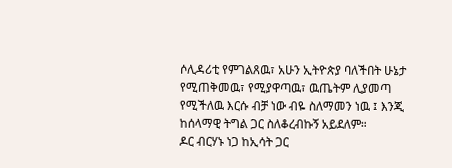ሶሊዳሪቲ የምገልጸዉ፣ አሁን ኢትዮጵያ ባለችበት ሁኔታ የሚጠቅመዉ፣ የሚያዋጣዉ፣ ዉጤትም ሊያመጣ የሚችለዉ እርሱ ብቻ ነው ብዬ ስለማመን ነዉ ፤ እንጂ ከሰላማዊ ትግል ጋር ስለቆረብኩኝ አይደለም።
ዶር ብርሃኑ ነጋ ከኢሳት ጋር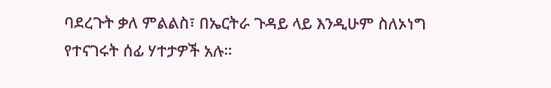ባደረጉት ቃለ ምልልስ፣ በኤርትራ ጉዳይ ላይ እንዲሁም ስለኦነግ የተናገሩት ሰፊ ሃተታዎች አሉ።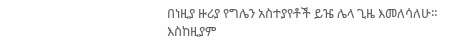በነዚያ ዙሪያ የግሌን አስተያየቶች ይዤ ሌላ ጊዜ እመለሳለሁ። እስከዚያም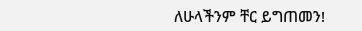ለሁላችንም ቸር ይግጠመን!